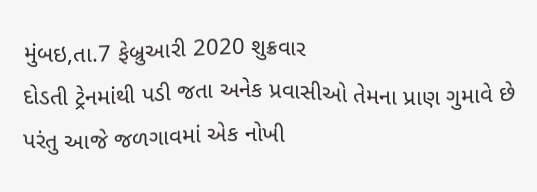મુંબઇ,તા.7 ફેબ્રુઆરી 2020 શુક્રવાર
દોડતી ટ્રેનમાંથી પડી જતા અનેક પ્રવાસીઓ તેમના પ્રાણ ગુમાવે છે પરંતુ આજે જળગાવમાં એક નોખી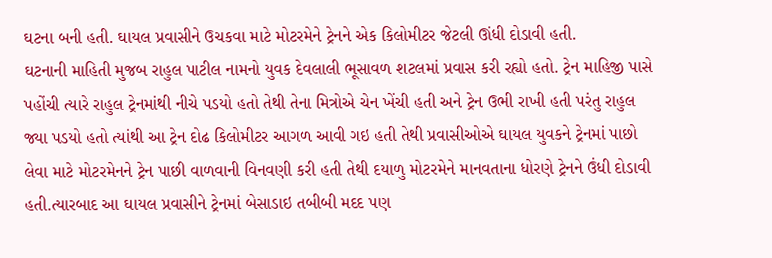ઘટના બની હતી. ઘાયલ પ્રવાસીને ઉચકવા માટે મોટરમેને ટ્રેનને એક કિલોમીટર જેટલી ઊંધી દોડાવી હતી.
ઘટનાની માહિતી મુજબ રાહુલ પાટીલ નામનો યુવક દેવલાલી ભૂસાવળ શટલમાં પ્રવાસ કરી રહ્યો હતો. ટ્રેન માહિજી પાસે પહોંચી ત્યારે રાહુલ ટ્રેનમાંથી નીચે પડયો હતો તેથી તેના મિત્રોએ ચેન ખેંચી હતી અને ટ્રેન ઉભી રાખી હતી પરંતુ રાહુલ જ્યા પડયો હતો ત્યાંથી આ ટ્રેન દોઢ કિલોમીટર આગળ આવી ગઇ હતી તેથી પ્રવાસીઓએ ઘાયલ યુવકને ટ્રેનમાં પાછો લેવા માટે મોટરમેનને ટ્રેન પાછી વાળવાની વિનવણી કરી હતી તેથી દયાળુ મોટરમેને માનવતાના ધોરણે ટ્રેનને ઉંધી દોડાવી હતી.ત્યારબાદ આ ઘાયલ પ્રવાસીને ટ્રેનમાં બેસાડાઇ તબીબી મદદ પણ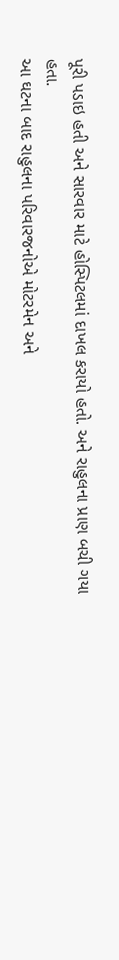પૂરી પડાઇ હતી અને સારવાર માટે હોસ્પિટલમાં દાખલ કરાયો હતો. અને રાહુલના પ્રાણ બચી ગયા હતા.
આ ઘટના બાદ રાહુલના પરિવારજનોએ મોટરમેન અને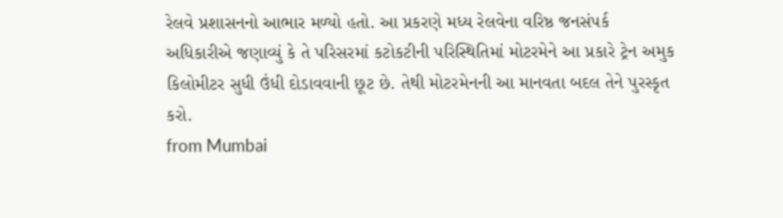રેલવે પ્રશાસનનો આભાર મળ્યો હતો. આ પ્રકરણે મધ્ય રેલવેના વરિષ્ઠ જનસંપર્ક અધિકારીએ જણાવ્યું કે તે પરિસરમાં કટોકટીની પરિસ્થિતિમાં મોટરમેને આ પ્રકારે ટ્રેન અમુક કિલોમીટર સુધી ઉંધી દોડાવવાની છૂટ છે. તેથી મોટરમેનની આ માનવતા બદલ તેને પુરસ્કૃત કરો.
from Mumbai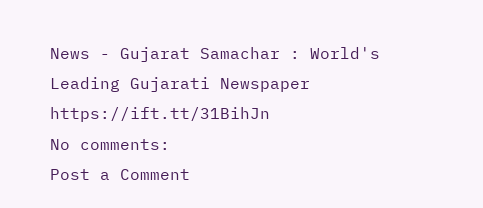News - Gujarat Samachar : World's Leading Gujarati Newspaper https://ift.tt/31BihJn
No comments:
Post a Comment